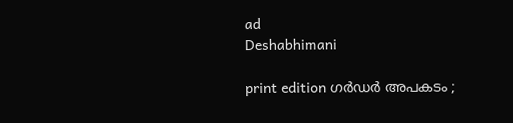ad
Deshabhimani

print edition ഗർഡർ അപകടം ;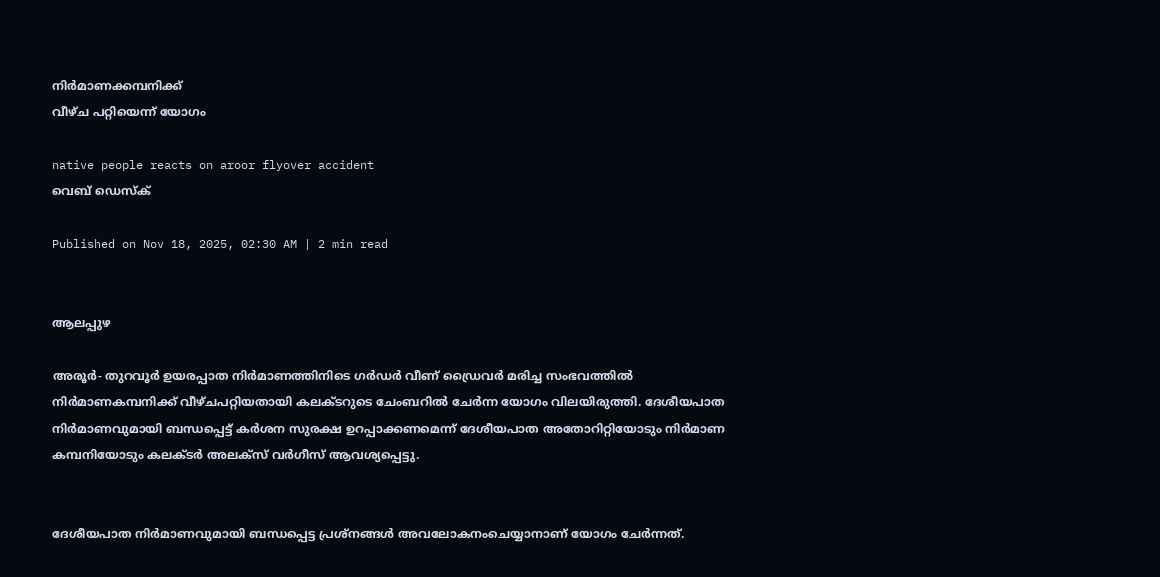നിർമാണക്കമ്പനിക്ക്‌
വീഴ്‌ച പറ്റിയെന്ന്‌ യോഗം

native people reacts on aroor flyover accident
വെബ് ഡെസ്ക്

Published on Nov 18, 2025, 02:30 AM | 2 min read


ആലപ്പുഴ

അരൂർ- തുറവൂർ ഉയരപ്പാത നിർമാണത്തിനിടെ ഗർഡർ വീണ്‌ ഡ്രൈവർ മരിച്ച സംഭവത്തിൽ നിർമാണകമ്പനിക്ക് വീഴ്‌ചപറ്റിയതായി കലക്‌ടറുടെ ചേംബറിൽ ചേർന്ന യോഗം വിലയിരുത്തി. ദേശീയപാത നിർമാണവുമായി ബന്ധപ്പെട്ട് കർശന സുരക്ഷ ഉറപ്പാക്കണമെന്ന് ദേശീയപാത അതോറിറ്റിയോടും നിർമാണ കമ്പനിയോടും കലക്‌ടർ അലക്‌സ്‌ വർഗീസ് ആവശ്യപ്പെട്ടു.


ദേശീയപാത നിർമാണവുമായി ബന്ധപ്പെട്ട പ്രശ്നങ്ങൾ അവലോകനംചെയ്യാനാണ്‌ യോഗം ചേർന്നത്‌.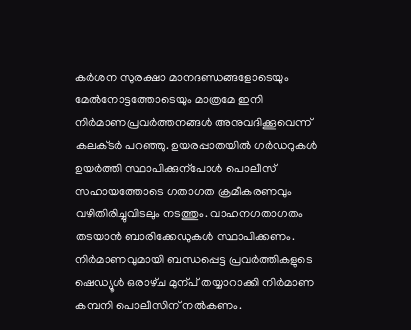കർശന സുരക്ഷാ മാനദണ്ഡങ്ങളോടെയും മേൽനോട്ടത്തോടെയും മാത്രമേ ഇനി നിർമാണപ്രവർത്തനങ്ങൾ അനുവദിക്കൂവെന്ന് കലക്‌ടർ പറഞ്ഞു. ഉയരപ്പാതയിൽ ഗർഡറുകൾ ഉയർത്തി സ്ഥാപിക്കുന്പോൾ പൊലീസ് സഹായത്തോടെ ഗതാഗത ക്രമീകരണവും വഴിതിരിച്ചുവിടലും നടത്തും. വാഹനഗതാഗതം തടയാൻ ബാരിക്കേഡുകൾ സ്ഥാപിക്കണം. നിർമാണവുമായി ബന്ധപ്പെട്ട പ്രവർത്തികളുടെ ഷെഡ്യൂൾ ഒരാഴ്‌ച മുന്പ്‌ തയ്യാറാക്കി നിർമാണ കമ്പനി പൊലീസിന് നൽകണം.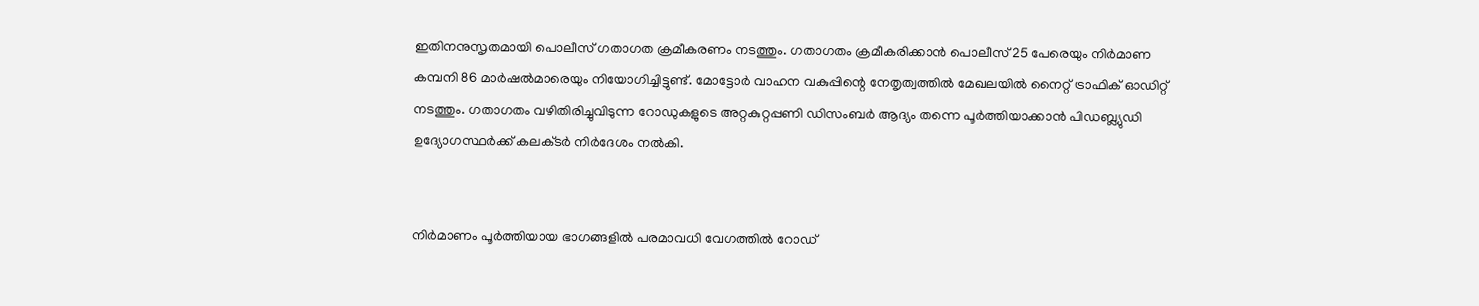ഇതിനനുസൃതമായി പൊലീസ് ഗതാഗത ക്രമീകരണം നടത്തും. ഗതാഗതം ക്രമീകരിക്കാൻ പൊലീസ് 25 പേരെയും നിർമാണ കമ്പനി 86 മാർഷൽമാരെയും നിയോഗിച്ചിട്ടുണ്ട്. മോട്ടോർ വാഹന വകുപ്പിന്റെ നേതൃത്വത്തിൽ മേഖലയിൽ നൈറ്റ്‌ ട്രാഫിക് ഓഡിറ്റ് നടത്തും. ഗതാഗതം വഴിതിരിച്ചുവിടുന്ന റോഡുകളുടെ അറ്റകുറ്റപ്പണി ഡിസംബർ ആദ്യം തന്നെ പൂർത്തിയാക്കാൻ പിഡബ്ല്യുഡി ഉദ്യോഗസ്ഥർക്ക് കലക്‌ടർ നിർദേശം നൽകി.


നിർമാണം പൂർത്തിയായ ഭാഗങ്ങളിൽ പരമാവധി വേഗത്തിൽ റോഡ്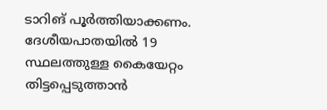ടാറിങ് പൂർത്തിയാക്കണം. ദേശീയപാതയിൽ 19 സ്ഥലത്തുള്ള കൈയേറ്റം തിട്ടപ്പെടുത്താൻ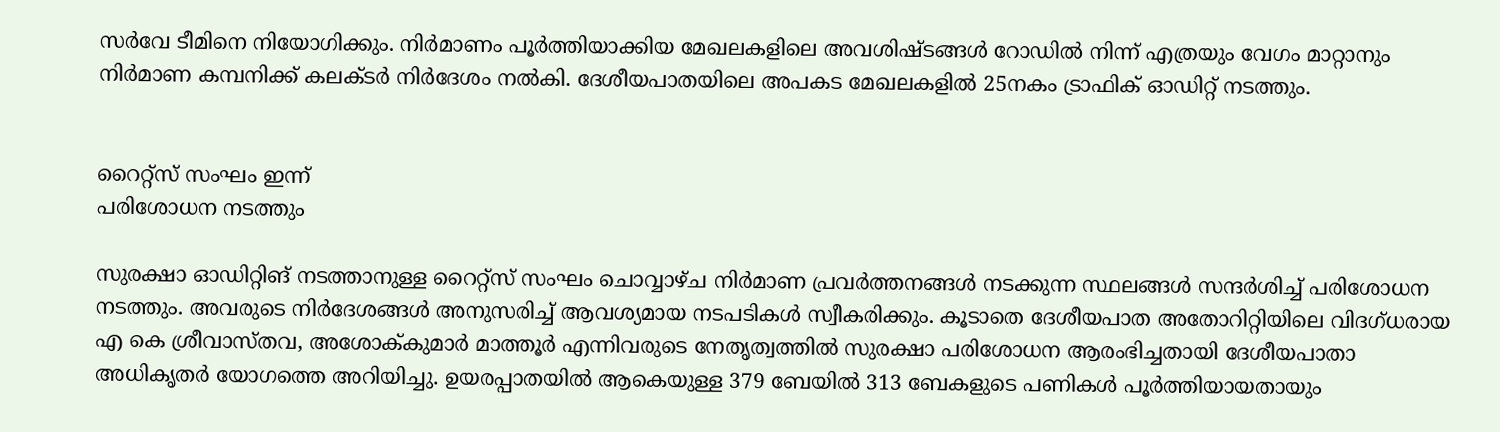സർവേ ടീമിനെ നിയോഗിക്കും. നിർമാണം പൂർത്തിയാക്കിയ മേഖലകളിലെ അവശിഷ്‌ടങ്ങൾ റോഡിൽ നിന്ന് എത്രയും വേഗം മാറ്റാനും നിർമാണ കമ്പനിക്ക് കലക്‌ടർ നിർദേശം നൽകി. ദേശീയപാതയിലെ അപകട മേഖലകളിൽ 25നകം ട്രാഫിക് ഓഡിറ്റ് നടത്തും.


റൈറ്റ്സ് സംഘം ഇന്ന്
പരിശോധന നടത്തും

സുരക്ഷാ ഓഡിറ്റിങ്‌ നടത്താനുള്ള റൈറ്റ്സ് സംഘം ചൊവ്വാഴ്‌ച നിർമാണ പ്രവർത്തനങ്ങൾ നടക്കുന്ന സ്ഥലങ്ങൾ സന്ദർശിച്ച് പരിശോധന നടത്തും. അവരുടെ നിർദേശങ്ങൾ അനുസരിച്ച് ആവശ്യമായ നടപടികൾ സ്വീകരിക്കും. കൂടാതെ ദേശീയപാത അതോറിറ്റിയിലെ വിദഗ്ധരായ എ കെ ശ്രീവാസ്‌തവ, അശോക്‌കുമാർ മാത്തൂർ എന്നിവരുടെ നേതൃത്വത്തിൽ സുരക്ഷാ പരിശോധന ആരംഭിച്ചതായി ദേശീയപാതാ അധികൃതർ യോഗത്തെ അറിയിച്ചു. ഉയരപ്പാതയിൽ ആകെയുള്ള 379 ബേയിൽ 313 ബേകളുടെ പണികൾ പൂർത്തിയായതായും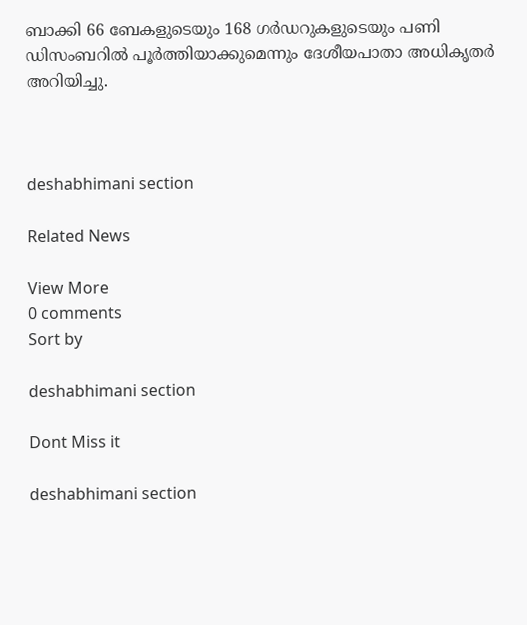ബാക്കി 66 ബേകളുടെയും 168 ഗർഡറുകളുടെയും പണി ഡിസംബറിൽ പൂർത്തിയാക്കുമെന്നും ദേശീയപാതാ അധികൃതർ അറിയിച്ചു.



deshabhimani section

Related News

View More
0 comments
Sort by

deshabhimani section

Dont Miss it

deshabhimani section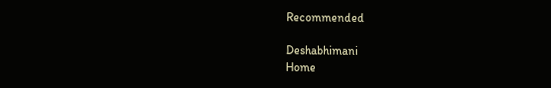Recommended

Deshabhimani
Home